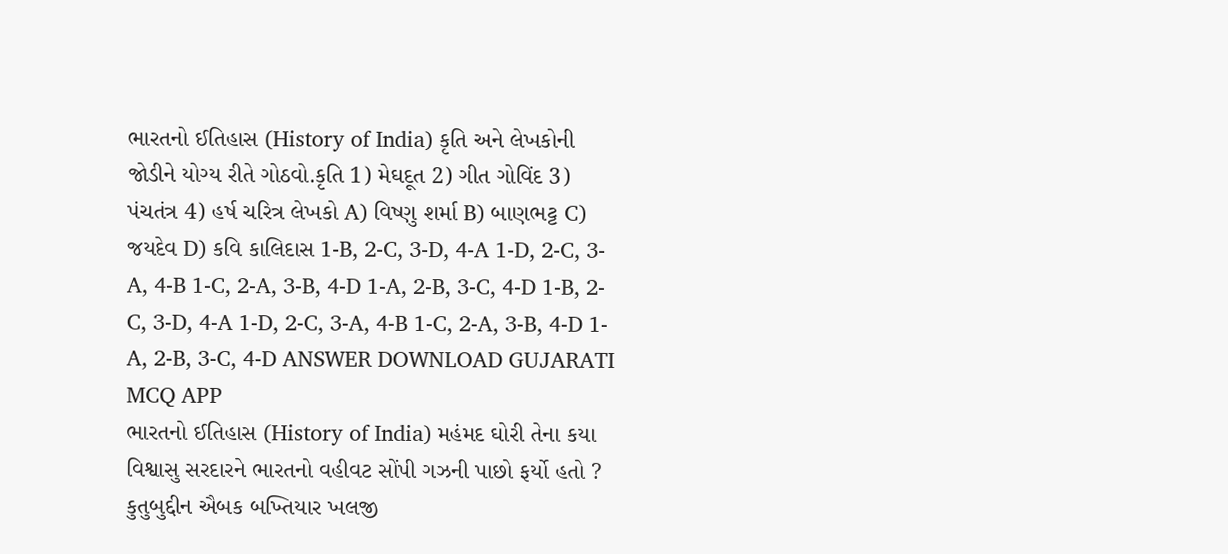ભારતનો ઈતિહાસ (History of India) કૃતિ અને લેખકોની જોડીને યોગ્ય રીતે ગોઠવો.કૃતિ 1) મેઘદૂત 2) ગીત ગોવિંદ 3) પંચતંત્ર 4) હર્ષ ચરિત્ર લેખકો A) વિષ્ણુ શર્મા B) બાણભટ્ટ C) જયદેવ D) કવિ કાલિદાસ 1-B, 2-C, 3-D, 4-A 1-D, 2-C, 3-A, 4-B 1-C, 2-A, 3-B, 4-D 1-A, 2-B, 3-C, 4-D 1-B, 2-C, 3-D, 4-A 1-D, 2-C, 3-A, 4-B 1-C, 2-A, 3-B, 4-D 1-A, 2-B, 3-C, 4-D ANSWER DOWNLOAD GUJARATI MCQ APP
ભારતનો ઈતિહાસ (History of India) મહંમદ ઘોરી તેના કયા વિશ્વાસુ સરદારને ભારતનો વહીવટ સોંપી ગઝની પાછો ફર્યો હતો ? કુતુબુદ્દીન ઐબક બખ્તિયાર ખલજી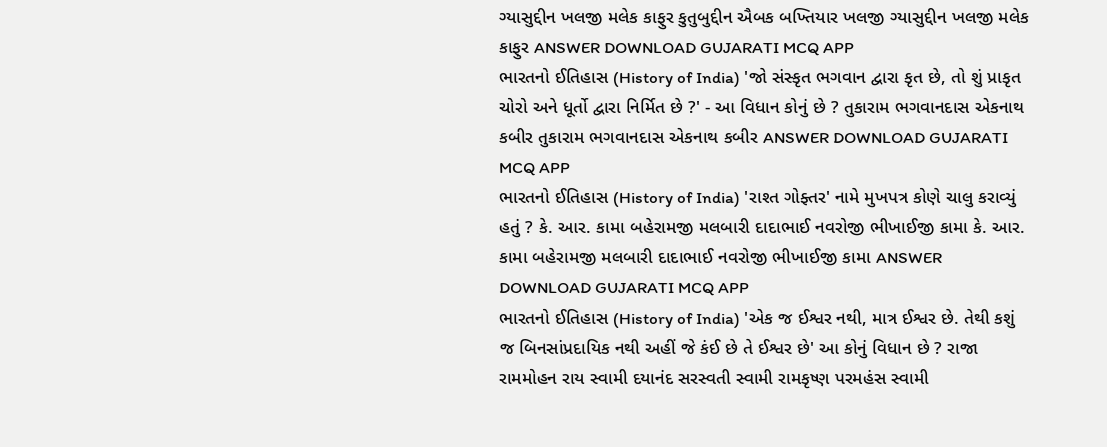ગ્યાસુદ્દીન ખલજી મલેક કાફુર કુતુબુદ્દીન ઐબક બખ્તિયાર ખલજી ગ્યાસુદ્દીન ખલજી મલેક કાફુર ANSWER DOWNLOAD GUJARATI MCQ APP
ભારતનો ઈતિહાસ (History of India) 'જો સંસ્કૃત ભગવાન દ્વારા કૃત છે, તો શું પ્રાકૃત ચોરો અને ધૂર્તો દ્વારા નિર્મિત છે ?' - આ વિધાન કોનું છે ? તુકારામ ભગવાનદાસ એકનાથ કબીર તુકારામ ભગવાનદાસ એકનાથ કબીર ANSWER DOWNLOAD GUJARATI MCQ APP
ભારતનો ઈતિહાસ (History of India) 'રાશ્ત ગોફ્તર' નામે મુખપત્ર કોણે ચાલુ કરાવ્યું હતું ? કે. આર. કામા બહેરામજી મલબારી દાદાભાઈ નવરોજી ભીખાઈજી કામા કે. આર. કામા બહેરામજી મલબારી દાદાભાઈ નવરોજી ભીખાઈજી કામા ANSWER DOWNLOAD GUJARATI MCQ APP
ભારતનો ઈતિહાસ (History of India) 'એક જ ઈશ્વર નથી, માત્ર ઈશ્વર છે. તેથી કશું જ બિનસાંપ્રદાયિક નથી અહીં જે કંઈ છે તે ઈશ્વર છે' આ કોનું વિધાન છે ? રાજા રામમોહન રાય સ્વામી દયાનંદ સરસ્વતી સ્વામી રામકૃષ્ણ પરમહંસ સ્વામી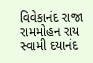વિવેકાનંદ રાજા રામમોહન રાય સ્વામી દયાનંદ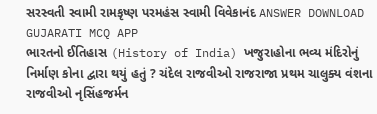સરસ્વતી સ્વામી રામકૃષ્ણ પરમહંસ સ્વામી વિવેકાનંદ ANSWER DOWNLOAD GUJARATI MCQ APP
ભારતનો ઈતિહાસ (History of India) ખજુરાહોના ભવ્ય મંદિરોનું નિર્માણ કોના દ્વારા થયું હતું ? ચંદેલ રાજવીઓ રાજરાજા પ્રથમ ચાલુક્ય વંશના રાજવીઓ નૃસિંહજર્મન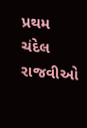પ્રથમ ચંદેલ રાજવીઓ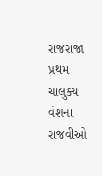રાજરાજા પ્રથમ ચાલુક્ય વંશના રાજવીઓ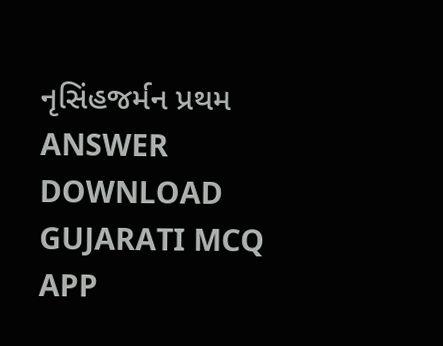નૃસિંહજર્મન પ્રથમ ANSWER DOWNLOAD GUJARATI MCQ APP